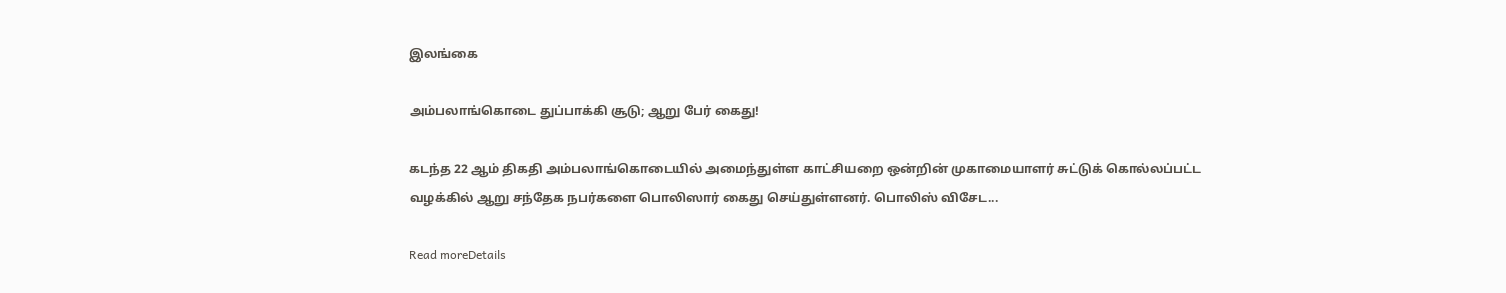இலங்கை

அம்பலாங்கொடை துப்பாக்கி சூடு; ஆறு பேர் கைது!

கடந்த 22 ஆம் திகதி அம்பலாங்கொடையில் அமைந்துள்ள காட்சியறை ஒன்றின் முகாமையாளர் சுட்டுக் கொல்லப்பட்ட வழக்கில் ஆறு சந்தேக நபர்களை பொலிஸார் கைது செய்துள்ளனர். பொலிஸ் விசேட...

Read moreDetails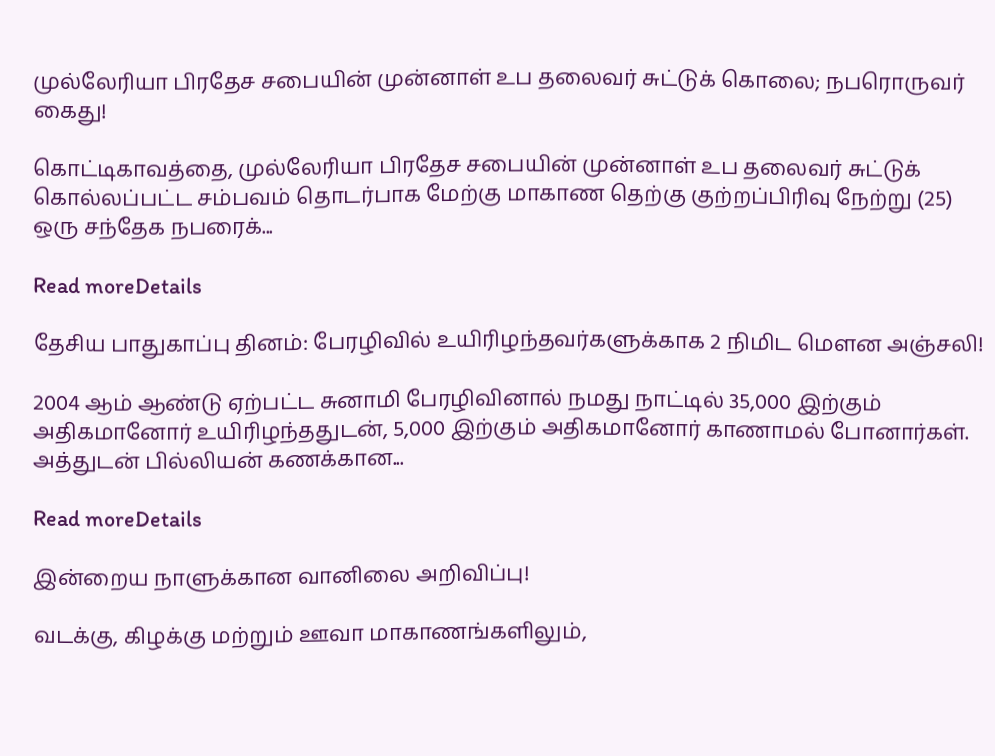முல்லேரியா பிரதேச சபையின் முன்னாள் உப தலைவர் சுட்டுக் கொலை; நபரொருவர் கைது!

கொட்டிகாவத்தை, முல்லேரியா பிரதேச சபையின் முன்னாள் உப தலைவர் சுட்டுக் கொல்லப்பட்ட சம்பவம் தொடர்பாக மேற்கு மாகாண தெற்கு குற்றப்பிரிவு நேற்று (25) ஒரு சந்தேக நபரைக்...

Read moreDetails

தேசிய பாதுகாப்பு தினம்: பேரழிவில் உயிரிழந்தவர்களுக்காக 2 நிமிட மௌன அஞ்சலி!

2004 ஆம் ஆண்டு ஏற்பட்ட சுனாமி பேரழிவினால் நமது நாட்டில் 35,000 இற்கும் அதிகமானோர் உயிரிழந்ததுடன், 5,000 இற்கும் அதிகமானோர் காணாமல் போனார்கள். அத்துடன் பில்லியன் கணக்கான...

Read moreDetails

இன்றைய நாளுக்கான வானிலை அறிவிப்பு!

வடக்கு, கிழக்கு மற்றும் ஊவா மாகாணங்களிலும்,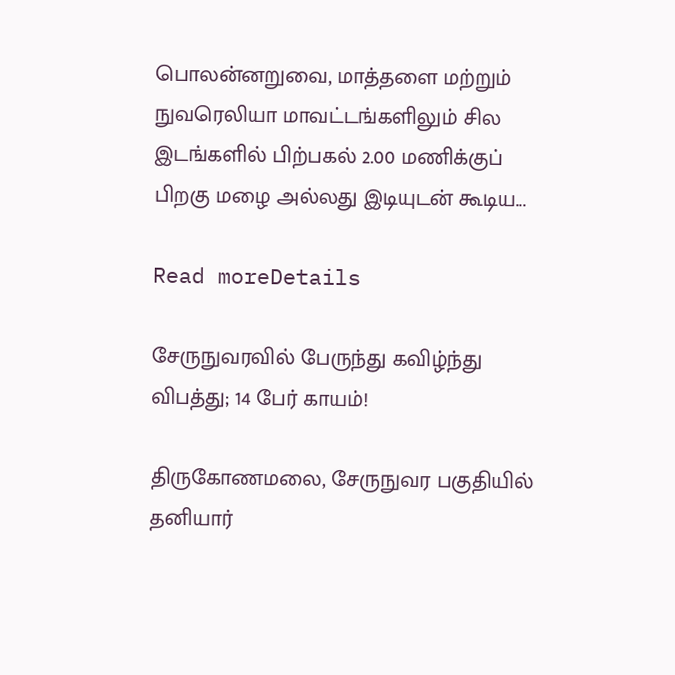பொலன்னறுவை, மாத்தளை மற்றும் நுவரெலியா மாவட்டங்களிலும் சில இடங்களில் பிற்பகல் 2.00 மணிக்குப் பிறகு மழை அல்லது இடியுடன் கூடிய...

Read moreDetails

சேருநுவரவில் பேருந்து கவிழ்ந்து விபத்து; 14 பேர் காயம்!

திருகோணமலை, சேருநுவர பகுதியில் தனியார்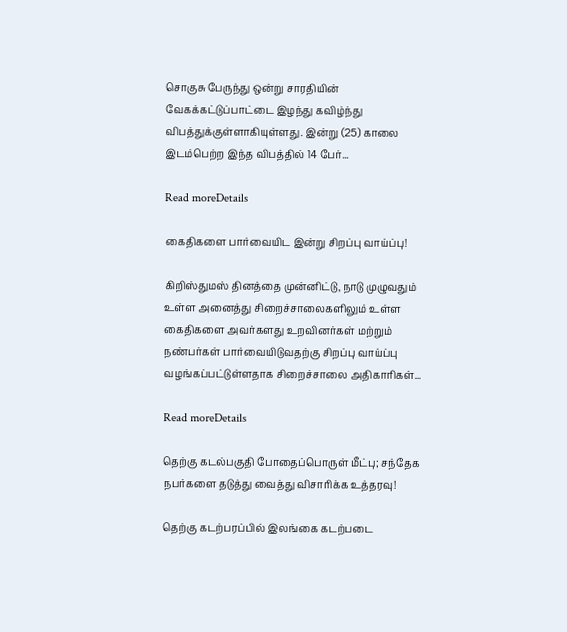சொகுசு பேருந்து ஒன்று சாரதியின் வேகக்கட்டுப்பாட்டை இழந்து கவிழ்ந்து விபத்துக்குள்ளாகியுள்ளது. இன்று (25) காலை இடம்பெற்ற இந்த விபத்தில் 14 பேர்...

Read moreDetails

கைதிகளை பார்வையிட இன்று சிறப்பு வாய்ப்பு!

கிறிஸ்துமஸ் தினத்தை முன்னிட்டு, நாடு முழுவதும் உள்ள அனைத்து சிறைச்சாலைகளிலும் உள்ள கைதிகளை அவர்களது உறவினர்கள் மற்றும் நண்பர்கள் பார்வையிடுவதற்கு சிறப்பு வாய்ப்பு வழங்கப்பட்டுள்ளதாக சிறைச்சாலை அதிகாரிகள்...

Read moreDetails

தெற்கு கடல்பகுதி போதைப்பொருள் மீட்பு; சந்தேக நபர்களை தடுத்து வைத்து விசாரிக்க உத்தரவு!

தெற்கு கடற்பரப்பில் இலங்கை கடற்படை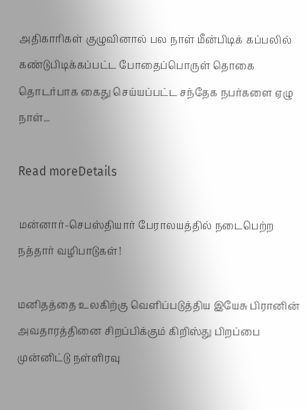அதிகாரிகள் குழுவினால் பல நாள் மீன்பிடிக் கப்பலில் கண்டுபிடிக்கப்பட்ட போதைப்பொருள் தொகை தொடர்பாக கைது செய்யப்பட்ட சந்தேக நபர்களை ஏழு நாள்...

Read moreDetails

மன்னார்-செபஸ்தியார் பேராலயத்தில் நடைபெற்ற நத்தார் வழிபாடுகள்!

மனிதத்தை உலகிற்கு வெளிப்படுத்திய இயேசு பிரானின் அவதாரத்தினை சிறப்பிக்கும் கிறிஸ்து பிறப்பை முன்னிட்டு நள்ளிரவு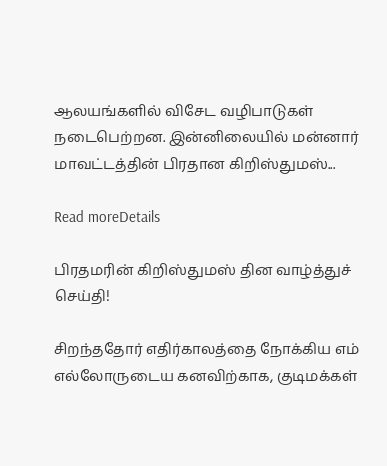ஆலயங்களில் விசேட வழிபாடுகள் நடைபெற்றன. இன்னிலையில் மன்னார் மாவட்டத்தின் பிரதான கிறிஸ்துமஸ்...

Read moreDetails

பிரதமரின் கிறிஸ்துமஸ் தின வாழ்த்துச் செய்தி!

சிறந்ததோர் எதிர்காலத்தை நோக்கிய எம் எல்லோருடைய கனவிற்காக, குடிமக்கள்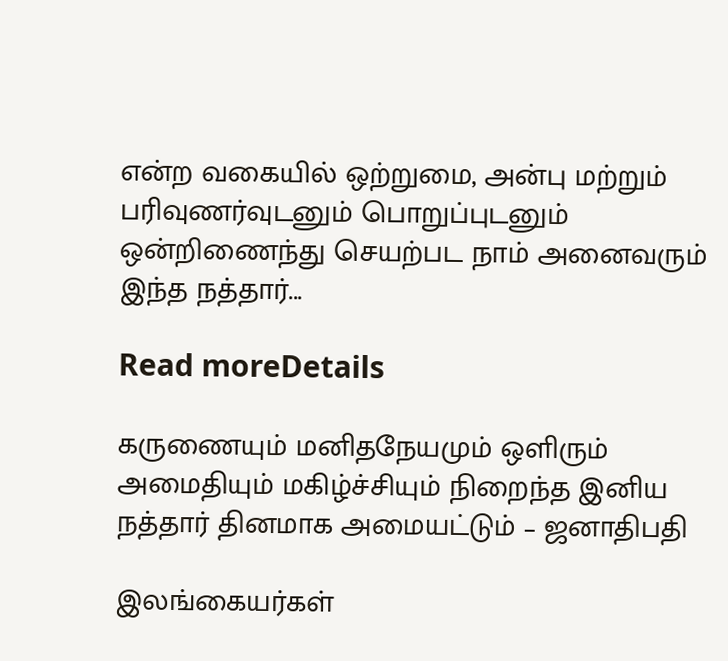என்ற வகையில் ஒற்றுமை, அன்பு மற்றும் பரிவுணர்வுடனும் பொறுப்புடனும் ஒன்றிணைந்து செயற்பட நாம் அனைவரும் இந்த நத்தார்...

Read moreDetails

கருணையும் மனிதநேயமும் ஒளிரும் அமைதியும் மகிழ்ச்சியும் நிறைந்த இனிய நத்தார் தினமாக அமையட்டும் – ஜனாதிபதி

இலங்கையர்கள்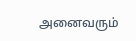அனைவரும்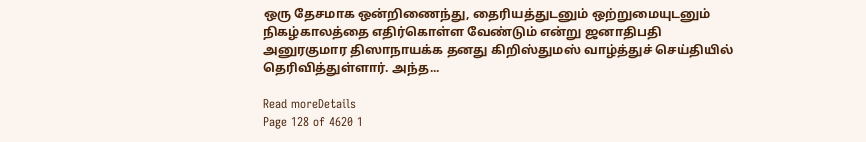ஒரு தேசமாக ஒன்றிணைந்து, தைரியத்துடனும் ஒற்றுமையுடனும் நிகழ்காலத்தை எதிர்கொள்ள வேண்டும் என்று ஜனாதிபதி அனுரகுமார திஸாநாயக்க தனது கிறிஸ்துமஸ் வாழ்த்துச் செய்தியில் தெரிவித்துள்ளார். அந்த...

Read moreDetails
Page 128 of 4620 1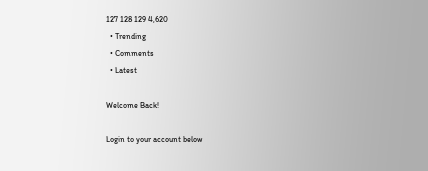127 128 129 4,620
  • Trending
  • Comments
  • Latest

Welcome Back!

Login to your account below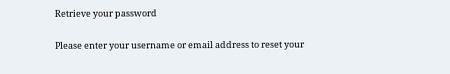Retrieve your password

Please enter your username or email address to reset your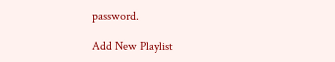password.

Add New Playlist